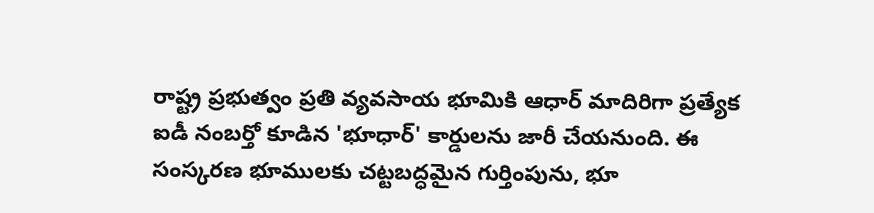రాష్ట్ర ప్రభుత్వం ప్రతి వ్యవసాయ భూమికి ఆధార్ మాదిరిగా ప్రత్యేక ఐడీ నంబర్తో కూడిన 'భూధార్' కార్డులను జారీ చేయనుంది. ఈ సంస్కరణ భూములకు చట్టబద్ధమైన గుర్తింపును, భూ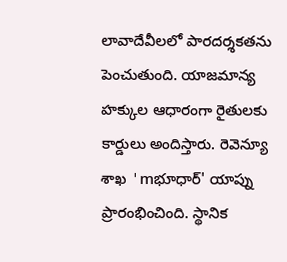లావాదేవీలలో పారదర్శకతను పెంచుతుంది. యాజమాన్య హక్కుల ఆధారంగా రైతులకు కార్డులు అందిస్తారు. రెవెన్యూ శాఖ 'mభూధార్' యాప్ను ప్రారంభించింది. స్థానిక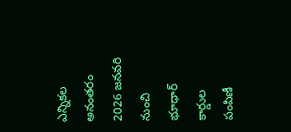ఎన్నికల అనంతరం 2026 జనవరి నుంచి భూధార్ కార్డుల పంపిణీ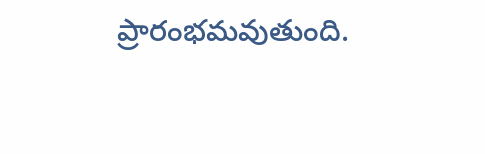ప్రారంభమవుతుంది.